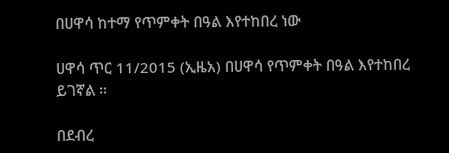በሀዋሳ ከተማ የጥምቀት በዓል እየተከበረ ነው

ሀዋሳ ጥር 11/2015 (ኢዜአ) በሀዋሳ የጥምቀት በዓል እየተከበረ ይገኛል ።

በደብረ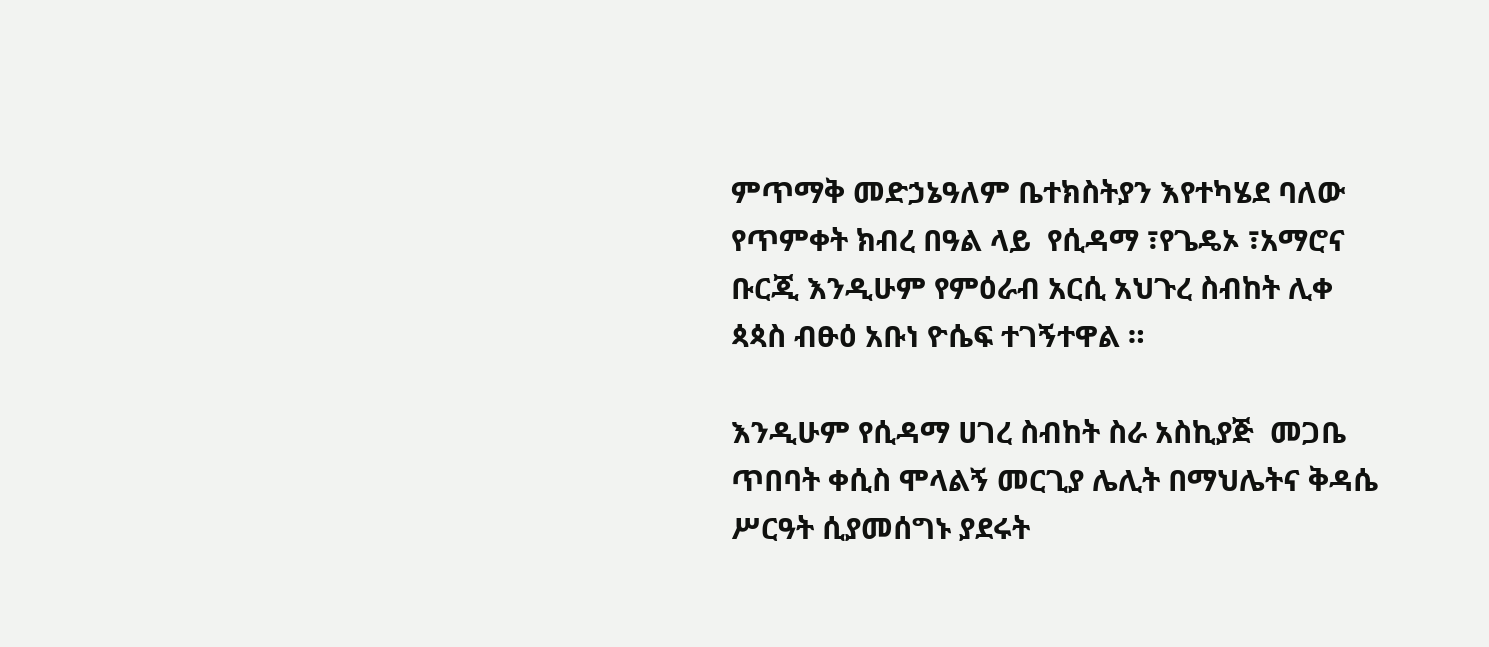ምጥማቅ መድኃኔዓለም ቤተክስትያን እየተካሄደ ባለው የጥምቀት ክብረ በዓል ላይ  የሲዳማ ፣የጌዴኦ ፣አማሮና ቡርጂ እንዲሁም የምዕራብ አርሲ አህጉረ ስብከት ሊቀ ጳጳስ ብፁዕ አቡነ ዮሴፍ ተገኝተዋል ።

እንዲሁም የሲዳማ ሀገረ ስብከት ስራ አስኪያጅ  መጋቤ ጥበባት ቀሲስ ሞላልኝ መርጊያ ሌሊት በማህሌትና ቅዳሴ ሥርዓት ሲያመሰግኑ ያደሩት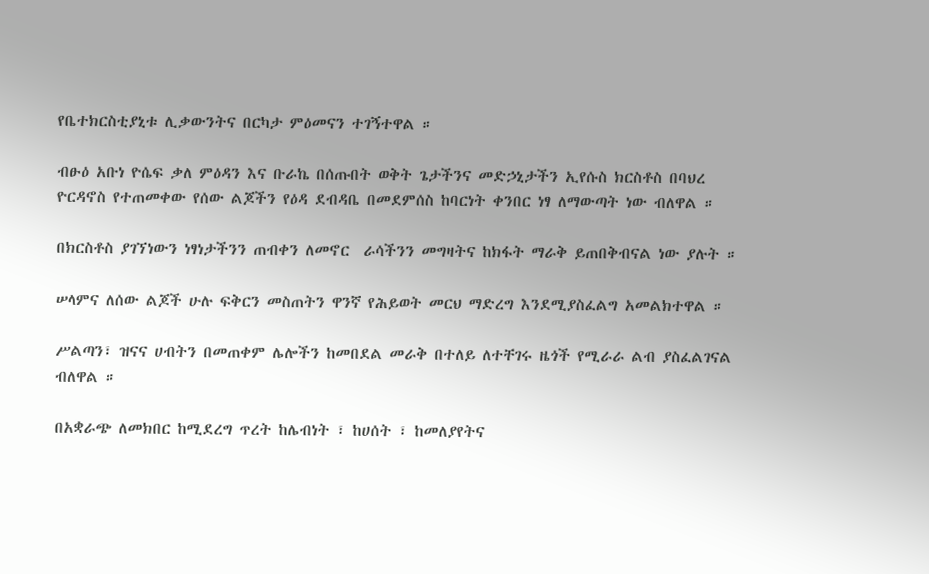የቤተክርስቲያኒቱ ሊቃውንትና በርካታ ምዕመናን ተገኝተዋል ።

ብፁዕ አቡነ ዮሴፍ ቃለ ምዕዳን እና ቡራኬ በሰጡበት ወቅት ጌታችንና መድኃኒታችን ኢየሱስ ክርስቶስ በባህረ ዮርዳኖስ የተጠመቀው የሰው ልጆችን የዕዳ ደብዳቤ በመደምሰስ ከባርነት ቀንበር ነፃ ለማውጣት ነው ብለዋል ።

በክርስቶስ ያገኘነውን ነፃነታችንን ጠብቀን ለመኖር  ራሳችንን መግዛትና ከክፋት ማራቅ ይጠበቅብናል ነው ያሉት ።

ሠላምና ለሰው ልጆች ሁሉ ፍቅርን መስጠትን ዋንኛ የሕይወት መርህ ማድረግ እንደሚያስፈልግ አመልክተዋል ።

ሥልጣን፣ ዝናና ሀብትን በመጠቀም ሌሎችን ከመበደል መራቅ በተለይ ለተቸገሩ ዜጎች የሚራራ ልብ ያስፈልገናል ብለዋል ።

በአቋራጭ ለመክበር ከሚደረግ ጥረት ከሌብነት ፣ ከሀሰት ፣ ከመለያየትና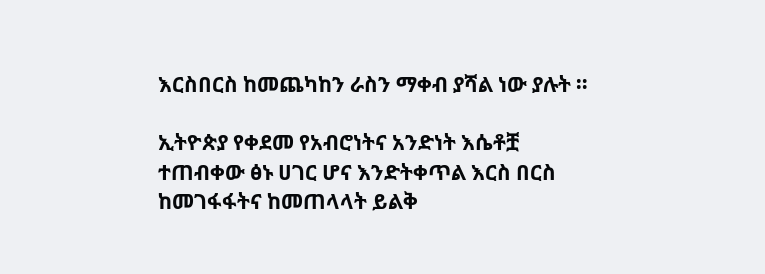እርስበርስ ከመጨካከን ራስን ማቀብ ያሻል ነው ያሉት ።

ኢትዮጵያ የቀደመ የአብሮነትና አንድነት እሴቶቿ ተጠብቀው ፅኑ ሀገር ሆና እንድትቀጥል እርስ በርስ ከመገፋፋትና ከመጠላላት ይልቅ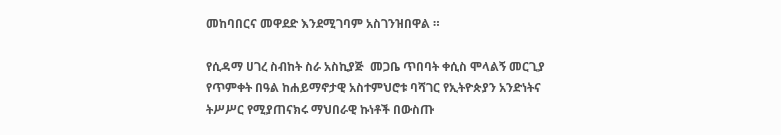መከባበርና መዋደድ እንደሚገባም አስገንዝበዋል ።

የሲዳማ ሀገረ ስብከት ስራ አስኪያጅ  መጋቤ ጥበባት ቀሲስ ሞላልኝ መርጊያ የጥምቀት በዓል ከሐይማኖታዊ አስተምህሮቱ ባሻገር የኢትዮጵያን አንድነትና ትሥሥር የሚያጠናክሩ ማህበራዊ ኩነቶች በውስጡ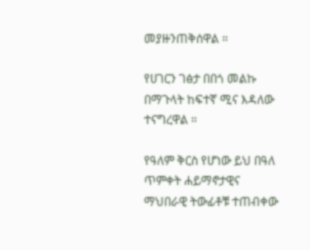መያዙንጠቅሰዋል ።

የሀገርን ገፅታ በበጎ መልኩ በማጉላት ከፍተኛ ሚና እዳለው ተናግረዋል ።

የዓለም ቅርስ የሆነው ይህ በዓለ ጥምቀት ሐይማኖታዊና ማህበራዊ ትውፊቶቹ ተጠብቀው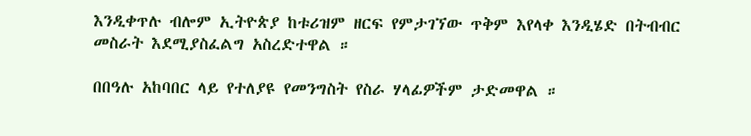እንዲቀጥሉ ብሎም ኢትዮጵያ ከቱሪዝም ዘርፍ የምታገኘው ጥቅም እየላቀ እንዲሄድ በትብብር መስራት እደሚያስፈልግ አስረድተዋል ።

በበዓሉ አከባበር ላይ የተለያዩ የመንግስት የስራ ሃላፊዎችም ታድመዋል ።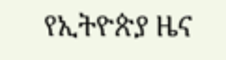የኢትዮጵያ ዜና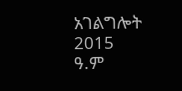አገልግሎት
2015
ዓ.ም